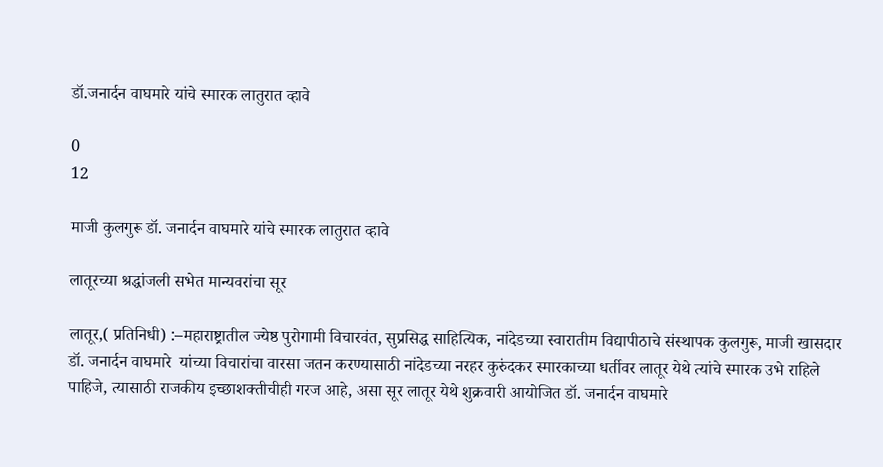डॉ.जनार्दन वाघमारे यांचे स्मारक लातुरात व्हावे

0
12

माजी कुलगुरू डॉ. जनार्दन वाघमारे यांचे स्मारक लातुरात व्हावे

लातूरच्या श्रद्धांजली सभेत मान्यवरांचा सूर

लातूर,( प्रतिनिधी) :–महाराष्ट्रातील ज्येष्ठ पुरोगामी विचारवंत, सुप्रसिद्ध साहित्यिक, नांदेडच्या स्वारातीम विद्यापीठाचे संस्थापक कुलगुरू, माजी खासदार ‌ डॉ. जनार्दन वाघमारे ‌ यांच्या विचारांचा वारसा जतन करण्यासाठी नांदेडच्या नरहर कुरुंदकर स्मारकाच्या धर्तीवर लातूर येथे त्यांचे स्मारक उभे राहिले पाहिजे‌, त्यासाठी राजकीय इच्छाशक्तीचीही गरज आहे, असा सूर लातूर येथे शुक्रवारी आयोजित डॉ. जनार्दन वाघमारे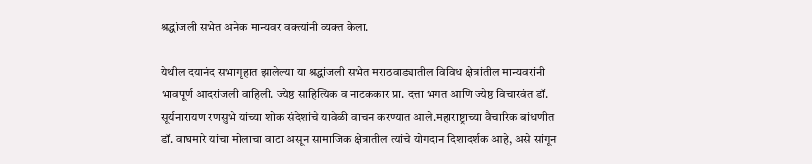श्रद्धांजली सभेत अनेक मान्यवर वक्त्यांनी व्यक्त केला.

येथील दयानंद सभागृहात झालेल्या या श्रद्धांजली सभेत मराठवाड्यातील विविध क्षेत्रांतील मान्यवरांनी भावपूर्ण आदरांजली वाहिली. ज्येष्ठ साहित्यिक व नाटककार प्रा. दत्ता भगत आणि ज्येष्ठ विचारवंत डॉ. सूर्यनारायण रणसुभे यांच्या शोक संदेशांचे यावेळी वाचन करण्यात आले.महाराष्ट्राच्या वैचारिक बांधणीत डॉ. वाघमारे यांचा मोलाचा वाटा असून सामाजिक क्षेत्रातील त्यांचे योगदान दिशादर्शक आहे, असे सांगून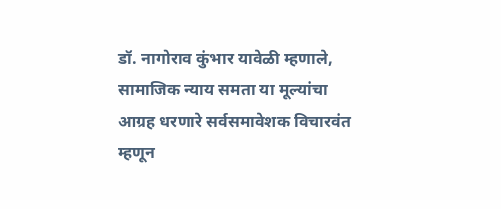डॉ. नागोराव कुंभार यावेळी म्हणाले, सामाजिक न्याय समता या मूल्यांचा आग्रह धरणारे सर्वसमावेशक विचारवंत म्हणून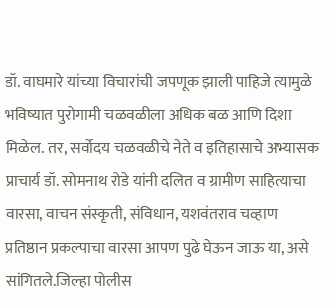डॉ. वाघमारे यांच्या विचारांची जपणूक झाली पाहिजे त्यामुळे भविष्यात पुरोगामी चळवळीला अधिक बळ आणि दिशा मिळेल. तर, सर्वोदय चळवळीचे नेते व इतिहासाचे अभ्यासक प्राचार्य डॉ. सोमनाथ रोडे यांनी दलित व ग्रामीण साहित्याचा वारसा, वाचन संस्कृती, संविधान, यशवंतराव चव्हाण प्रतिष्ठान प्रकल्पाचा वारसा आपण पुढे घेऊन जाऊ या, असे सांगितले.जिल्हा पोलीस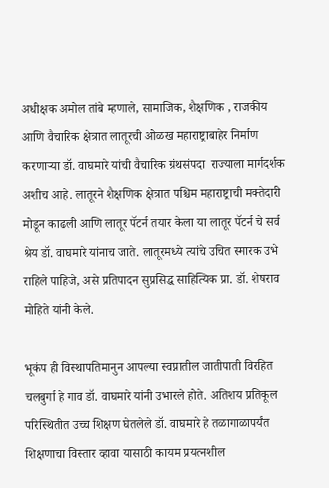अधीक्षक अमोल तांबे म्हणाले, सामाजिक, शैक्षणिक , राजकीय आणि वैचारिक क्षेत्रात‌ लातूरची ओळख महाराष्ट्राबाहेर निर्माण करणाऱ्या डॉ. वाघमारे यांची वैचारिक ग्रंथसंपदा ‌ राज्याला मार्गदर्शक अशीच आहे. लातूरने शैक्षणिक क्षेत्रात पश्चिम महाराष्ट्राची मक्तेदारी मोडून काढली आणि लातूर पॅटर्न तयार केला या लातूर पॅटर्न चे सर्व श्रेय डॉ. वाघमारे यांनाच जाते. लातूरमध्ये त्यांचे उचित स्मारक उभे राहिले पाहिजे, असे प्रतिपादन सुप्रसिद्ध साहित्यिक प्रा. डॉ. शेषराव मोहिते यांनी केले.

भूकंप ही विस्थापतिमानुन आपल्या स्वप्नातील जातीपाती विरहित चलबुर्गा हे गाव डॉ. वाघमारे यांनी उभारले होते. अतिशय प्रतिकूल परिस्थितीत उच्च शिक्षण घेतलेले डॉ. वाघमारे हे तळागाळापर्यंत शिक्षणाचा विस्तार व्हावा यासाठी कायम प्रयत्नशील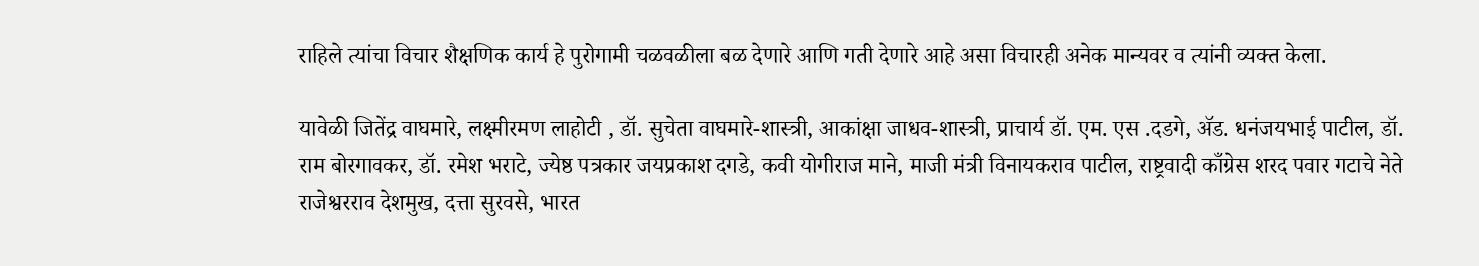राहिले त्यांचा विचार शैक्षणिक कार्य हे पुरोगामी चळवळीला बळ देणारे आणि गती देणारे आहे असा विचारही अनेक मान्यवर व त्यांनी व्यक्त केला.

यावेळी जितेंद्र वाघमारे, लक्ष्मीरमण लाहोटी , डॉ. सुचेता वाघमारे-शास्त्री, आकांक्षा जाधव-शास्त्री, प्राचार्य डॉ. एम. एस .दडगे, ॲड. धनंजयभाई पाटील, डॉ. राम बोरगावकर, डॉ. रमेश भराटे, ज्येष्ठ पत्रकार जयप्रकाश दगडे, कवी योगीराज माने, माजी मंत्री विनायकराव पाटील, राष्ट्रवादी काँग्रेस शरद पवार गटाचे नेते राजेश्वरराव देशमुख, दत्ता सुरवसे, भारत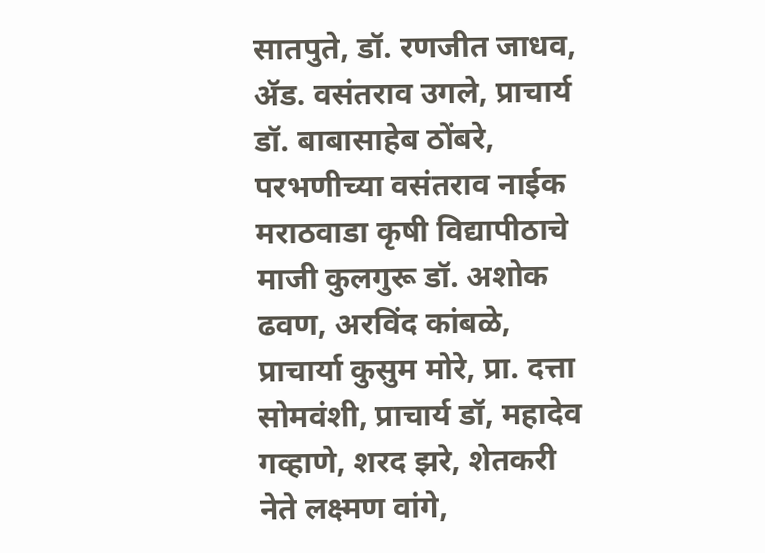सातपुते, डॉ. रणजीत जाधव, ॲड. वसंतराव उगले, प्राचार्य डॉ. बाबासाहेब ठोंबरे, परभणीच्या वसंतराव नाईक मराठवाडा‌ कृषी विद्यापीठाचे माजी कुलगुरू डॉ. अशोक ढवण, अरविंद कांबळे, प्राचार्या कुसुम मोरे, प्रा. दत्ता सोमवंशी, प्राचार्य डॉ, महादेव गव्हाणे, शरद झरे, शेतकरी नेते लक्ष्मण वांगे,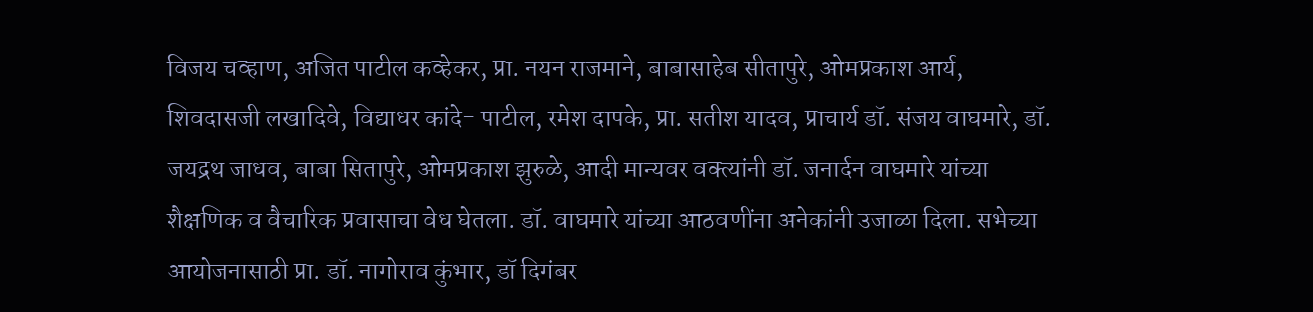विजय चव्हाण, अजित पाटील कव्हेकर, प्रा. नयन राजमाने, बाबासाहेब सीतापुरे, ओमप्रकाश आर्य, शिवदासजी लखादिवे, विद्याधर कांदे- पाटील, रमेश दापके, प्रा. सतीश यादव, प्राचार्य डॉ. संजय वाघमारे, डॉ. जयद्रथ जाधव, बाबा सितापुरे, ओमप्रकाश झुरुळे, आदी मान्यवर वक्त्यांनी डॉ. जनार्दन वाघमारे यांच्या शैक्षणिक व वैचारिक प्रवासाचा वेध घेतला. डॉ. वाघमारे यांच्या आठवणींना अनेकांनी उजाळा दिला. सभेच्या आयोजनासाठी प्रा. डॉ. नागोराव कुंभार, डॉ दिगंबर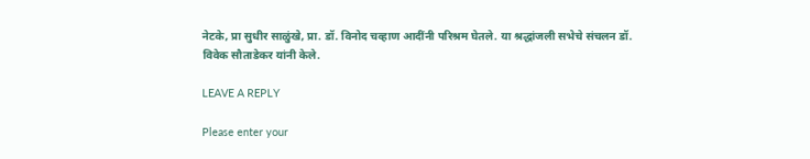नेटके, प्रा सुधीर साळुंखे, प्रा. डॉ. विनोद चव्हाण आदींनी परिश्रम घेतले. या श्रद्धांजली सभेचे संचलन डॉ. विवेक सौताडेकर यांनी केले.

LEAVE A REPLY

Please enter your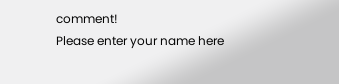comment!
Please enter your name here